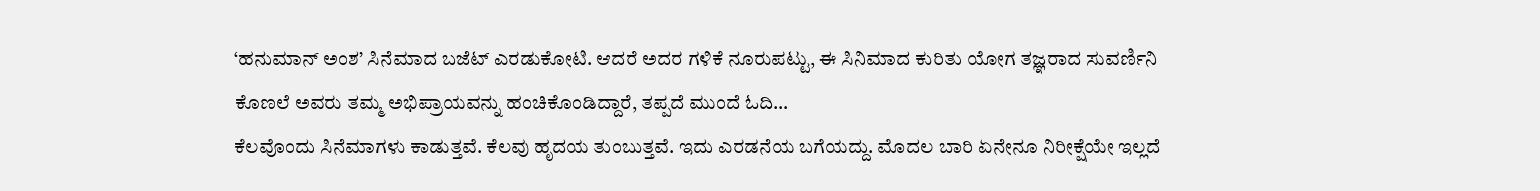‘ಹನುಮಾನ್ ಅಂಶ’ ಸಿನೆಮಾದ ಬಜೆಟ್ ಎರಡುಕೋಟಿ. ಆದರೆ ಅದರ ಗಳಿಕೆ ನೂರುಪಟ್ಟು, ಈ ಸಿನಿಮಾದ ಕುರಿತು ಯೋಗ ತಜ್ಞರಾದ ಸುವರ್ಣಿನಿ ಕೊಣಲೆ ಅವರು ತಮ್ಮ ಅಭಿಪ್ರಾಯವನ್ನು ಹಂಚಿಕೊಂಡಿದ್ದಾರೆ, ತಪ್ಪದೆ ಮುಂದೆ ಓದಿ…
ಕೆಲವೊಂದು ಸಿನೆಮಾಗಳು ಕಾಡುತ್ತವೆ. ಕೆಲವು ಹೃದಯ ತುಂಬುತ್ತವೆ. ಇದು ಎರಡನೆಯ ಬಗೆಯದ್ದು. ಮೊದಲ ಬಾರಿ ಏನೇನೂ ನಿರೀಕ್ಷೆಯೇ ಇಲ್ಲದೆ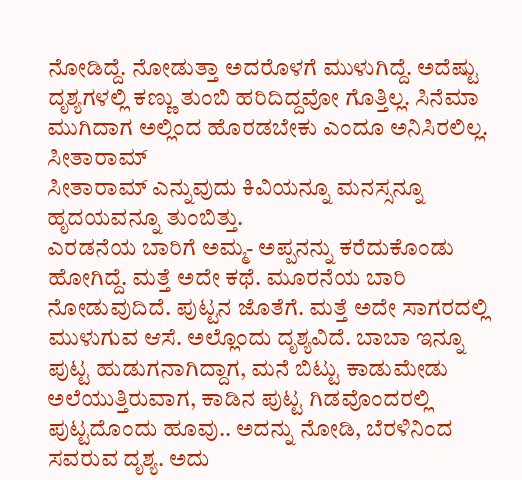ನೋಡಿದ್ದೆ. ನೋಡುತ್ತಾ ಅದರೊಳಗೆ ಮುಳುಗಿದ್ದೆ. ಅದೆಷ್ಟು ದೃಶ್ಯಗಳಲ್ಲಿ ಕಣ್ಣು ತುಂಬಿ ಹರಿದಿದ್ದವೋ ಗೊತ್ತಿಲ್ಲ. ಸಿನೆಮಾ ಮುಗಿದಾಗ ಅಲ್ಲಿಂದ ಹೊರಡಬೇಕು ಎಂದೂ ಅನಿಸಿರಲಿಲ್ಲ. ಸೀತಾರಾಮ್
ಸೀತಾರಾಮ್ ಎನ್ನುವುದು ಕಿವಿಯನ್ನೂ ಮನಸ್ಸನ್ನೂ ಹೃದಯವನ್ನೂ ತುಂಬಿತ್ತು.
ಎರಡನೆಯ ಬಾರಿಗೆ ಅಮ್ಮ- ಅಪ್ಪನನ್ನು ಕರೆದುಕೊಂಡು ಹೋಗಿದ್ದೆ. ಮತ್ತೆ ಅದೇ ಕಥೆ. ಮೂರನೆಯ ಬಾರಿ ನೋಡುವುದಿದೆ. ಪುಟ್ಟನ ಜೊತೆಗೆ. ಮತ್ತೆ ಅದೇ ಸಾಗರದಲ್ಲಿ ಮುಳುಗುವ ಆಸೆ. ಅಲ್ಲೊಂದು ದೃಶ್ಯವಿದೆ. ಬಾಬಾ ಇನ್ನೂ ಪುಟ್ಟ ಹುಡುಗನಾಗಿದ್ದಾಗ, ಮನೆ ಬಿಟ್ಟು ಕಾಡುಮೇಡು ಅಲೆಯುತ್ತಿರುವಾಗ, ಕಾಡಿನ ಪುಟ್ಟ ಗಿಡವೊಂದರಲ್ಲಿ ಪುಟ್ಟದೊಂದು ಹೂವು.. ಅದನ್ನು ನೋಡಿ, ಬೆರಳಿನಿಂದ ಸವರುವ ದೃಶ್ಯ. ಅದು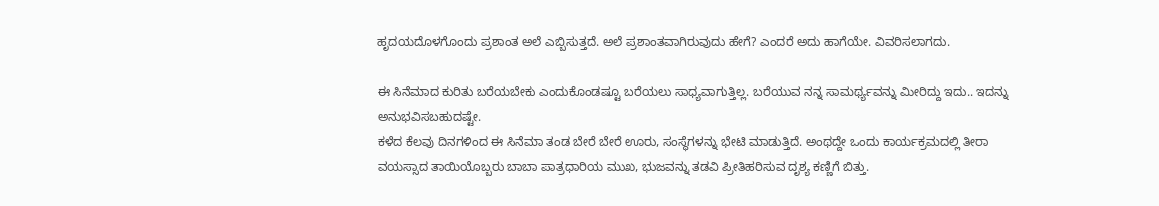ಹೃದಯದೊಳಗೊಂದು ಪ್ರಶಾಂತ ಅಲೆ ಎಬ್ಬಿಸುತ್ತದೆ. ಅಲೆ ಪ್ರಶಾಂತವಾಗಿರುವುದು ಹೇಗೆ? ಎಂದರೆ ಅದು ಹಾಗೆಯೇ. ವಿವರಿಸಲಾಗದು.

ಈ ಸಿನೆಮಾದ ಕುರಿತು ಬರೆಯಬೇಕು ಎಂದುಕೊಂಡಷ್ಟೂ ಬರೆಯಲು ಸಾಧ್ಯವಾಗುತ್ತಿಲ್ಲ. ಬರೆಯುವ ನನ್ನ ಸಾಮರ್ಥ್ಯವನ್ನು ಮೀರಿದ್ದು ಇದು.. ಇದನ್ನು ಅನುಭವಿಸಬಹುದಷ್ಟೇ.
ಕಳೆದ ಕೆಲವು ದಿನಗಳಿಂದ ಈ ಸಿನೆಮಾ ತಂಡ ಬೇರೆ ಬೇರೆ ಊರು, ಸಂಸ್ಥೆಗಳನ್ನು ಭೇಟಿ ಮಾಡುತ್ತಿದೆ. ಅಂಥದ್ದೇ ಒಂದು ಕಾರ್ಯಕ್ರಮದಲ್ಲಿ ತೀರಾ ವಯಸ್ಸಾದ ತಾಯಿಯೊಬ್ಬರು ಬಾಬಾ ಪಾತ್ರಧಾರಿಯ ಮುಖ, ಭುಜವನ್ನು ತಡವಿ ಪ್ರೀತಿಹರಿಸುವ ದೃಶ್ಯ ಕಣ್ಣಿಗೆ ಬಿತ್ತು.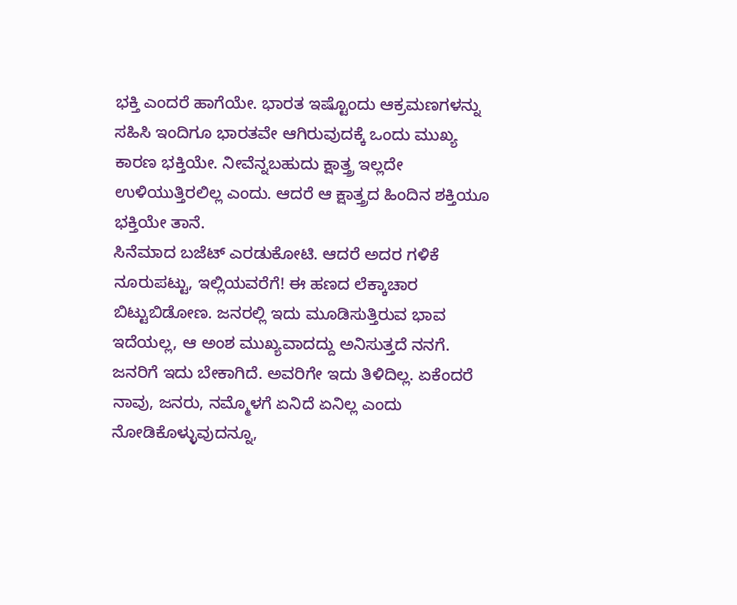ಭಕ್ತಿ ಎಂದರೆ ಹಾಗೆಯೇ. ಭಾರತ ಇಷ್ಟೊಂದು ಆಕ್ರಮಣಗಳನ್ನು ಸಹಿಸಿ ಇಂದಿಗೂ ಭಾರತವೇ ಆಗಿರುವುದಕ್ಕೆ ಒಂದು ಮುಖ್ಯ ಕಾರಣ ಭಕ್ತಿಯೇ. ನೀವೆನ್ನಬಹುದು ಕ್ಷಾತ್ತ್ರ ಇಲ್ಲದೇ ಉಳಿಯುತ್ತಿರಲಿಲ್ಲ ಎಂದು. ಆದರೆ ಆ ಕ್ಷಾತ್ತ್ರದ ಹಿಂದಿನ ಶಕ್ತಿಯೂ ಭಕ್ತಿಯೇ ತಾನೆ.
ಸಿನೆಮಾದ ಬಜೆಟ್ ಎರಡುಕೋಟಿ. ಆದರೆ ಅದರ ಗಳಿಕೆ ನೂರುಪಟ್ಟು, ಇಲ್ಲಿಯವರೆಗೆ! ಈ ಹಣದ ಲೆಕ್ಕಾಚಾರ ಬಿಟ್ಟುಬಿಡೋಣ. ಜನರಲ್ಲಿ ಇದು ಮೂಡಿಸುತ್ತಿರುವ ಭಾವ ಇದೆಯಲ್ಲ, ಆ ಅಂಶ ಮುಖ್ಯವಾದದ್ದು ಅನಿಸುತ್ತದೆ ನನಗೆ. ಜನರಿಗೆ ಇದು ಬೇಕಾಗಿದೆ. ಅವರಿಗೇ ಇದು ತಿಳಿದಿಲ್ಲ. ಏಕೆಂದರೆ ನಾವು, ಜನರು, ನಮ್ಮೊಳಗೆ ಏನಿದೆ ಏನಿಲ್ಲ ಎಂದು ನೋಡಿಕೊಳ್ಳುವುದನ್ನೂ,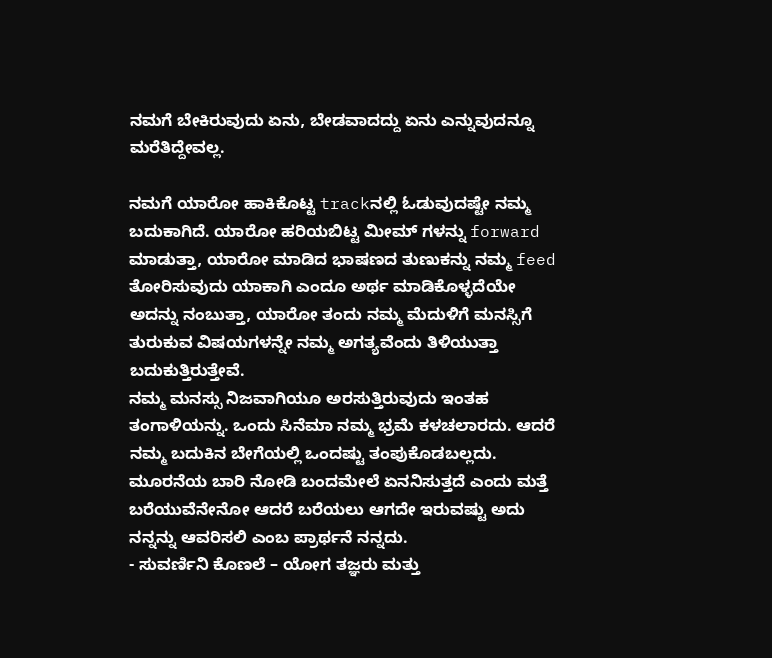ನಮಗೆ ಬೇಕಿರುವುದು ಏನು, ಬೇಡವಾದದ್ದು ಏನು ಎನ್ನುವುದನ್ನೂ ಮರೆತಿದ್ದೇವಲ್ಲ.

ನಮಗೆ ಯಾರೋ ಹಾಕಿಕೊಟ್ಟ trackನಲ್ಲಿ ಓಡುವುದಷ್ಟೇ ನಮ್ಮ ಬದುಕಾಗಿದೆ. ಯಾರೋ ಹರಿಯಬಿಟ್ಟ ಮೀಮ್ ಗಳನ್ನು forward ಮಾಡುತ್ತಾ, ಯಾರೋ ಮಾಡಿದ ಭಾಷಣದ ತುಣುಕನ್ನು ನಮ್ಮ feed ತೋರಿಸುವುದು ಯಾಕಾಗಿ ಎಂದೂ ಅರ್ಥ ಮಾಡಿಕೊಳ್ಳದೆಯೇ ಅದನ್ನು ನಂಬುತ್ತಾ, ಯಾರೋ ತಂದು ನಮ್ಮ ಮೆದುಳಿಗೆ ಮನಸ್ಸಿಗೆ ತುರುಕುವ ವಿಷಯಗಳನ್ನೇ ನಮ್ಮ ಅಗತ್ಯವೆಂದು ತಿಳಿಯುತ್ತಾ ಬದುಕುತ್ತಿರುತ್ತೇವೆ.
ನಮ್ಮ ಮನಸ್ಸು ನಿಜವಾಗಿಯೂ ಅರಸುತ್ತಿರುವುದು ಇಂತಹ ತಂಗಾಳಿಯನ್ನು. ಒಂದು ಸಿನೆಮಾ ನಮ್ಮ ಭ್ರಮೆ ಕಳಚಲಾರದು. ಆದರೆ ನಮ್ಮ ಬದುಕಿನ ಬೇಗೆಯಲ್ಲಿ ಒಂದಷ್ಟು ತಂಪುಕೊಡಬಲ್ಲದು.
ಮೂರನೆಯ ಬಾರಿ ನೋಡಿ ಬಂದಮೇಲೆ ಏನನಿಸುತ್ತದೆ ಎಂದು ಮತ್ತೆ ಬರೆಯುವೆನೇನೋ ಆದರೆ ಬರೆಯಲು ಆಗದೇ ಇರುವಷ್ಟು ಅದು ನನ್ನನ್ನು ಆವರಿಸಲಿ ಎಂಬ ಪ್ರಾರ್ಥನೆ ನನ್ನದು.
- ಸುವರ್ಣಿನಿ ಕೊಣಲೆ – ಯೋಗ ತಜ್ಞರು ಮತ್ತು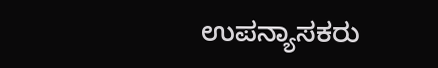ಉಪನ್ಯಾಸಕರು